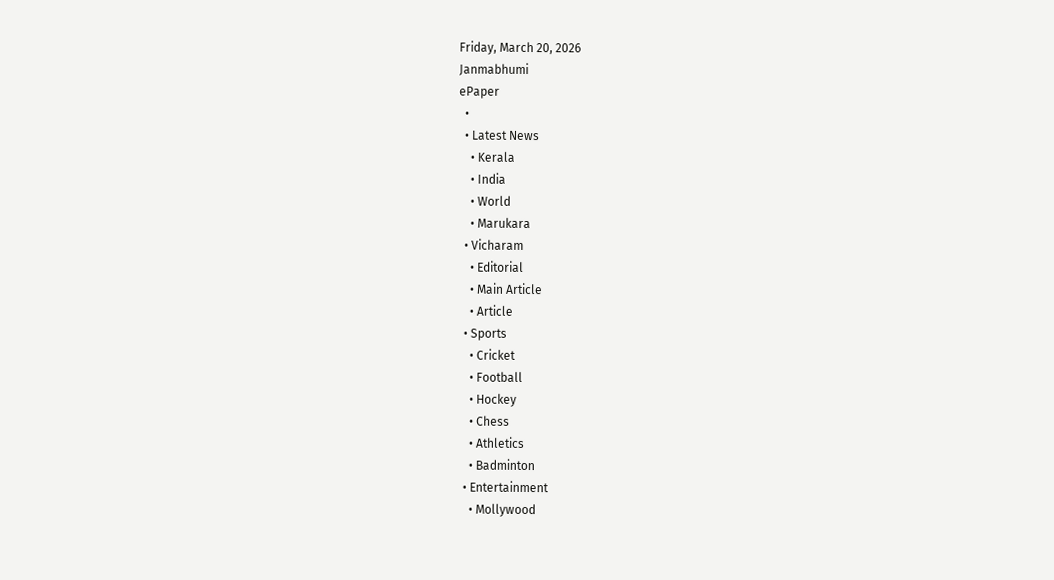Friday, March 20, 2026
Janmabhumi
ePaper
  •
  • Latest News
    • Kerala
    • India
    • World
    • Marukara
  • Vicharam
    • Editorial
    • Main Article
    • Article
  • Sports
    • Cricket
    • Football
    • Hockey
    • Chess
    • Athletics
    • Badminton
  • Entertainment
    • Mollywood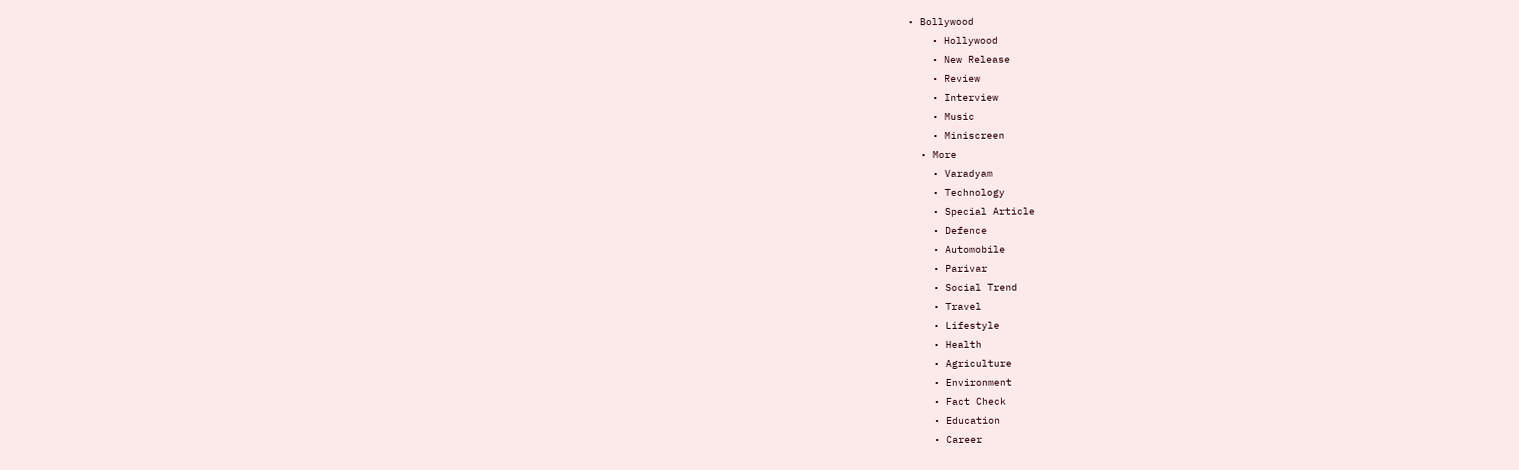• Bollywood
    • Hollywood
    • New Release
    • Review
    • Interview
    • Music
    • Miniscreen
  • More
    • Varadyam
    • Technology
    • Special Article
    • Defence
    • Automobile
    • Parivar
    • Social Trend
    • Travel
    • Lifestyle
    • Health
    • Agriculture
    • Environment
    • Fact Check
    • Education
    • Career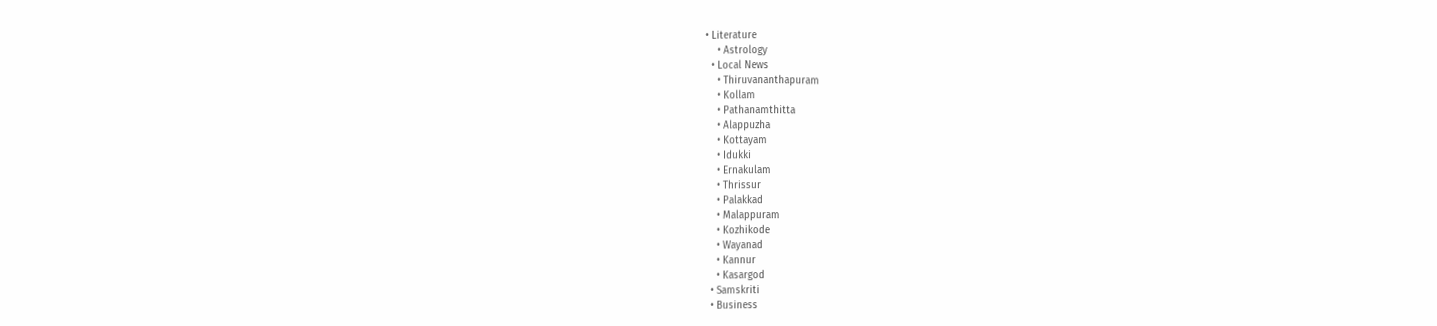• Literature
    • Astrology
  • Local News
    • Thiruvananthapuram
    • Kollam
    • Pathanamthitta
    • Alappuzha
    • Kottayam
    • Idukki
    • Ernakulam
    • Thrissur
    • Palakkad
    • Malappuram
    • Kozhikode
    • Wayanad
    • Kannur
    • Kasargod
  • Samskriti
  • Business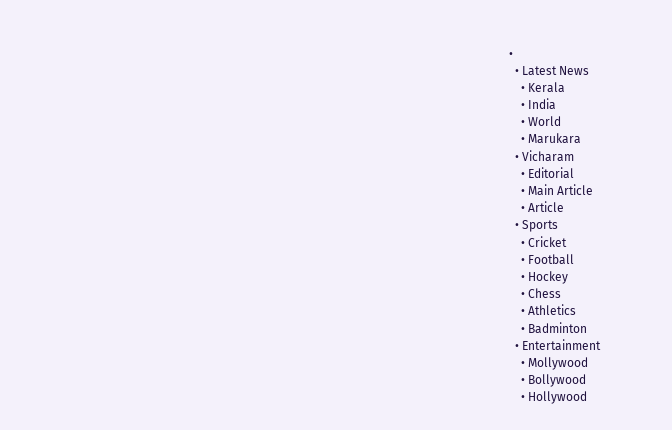•
  • Latest News
    • Kerala
    • India
    • World
    • Marukara
  • Vicharam
    • Editorial
    • Main Article
    • Article
  • Sports
    • Cricket
    • Football
    • Hockey
    • Chess
    • Athletics
    • Badminton
  • Entertainment
    • Mollywood
    • Bollywood
    • Hollywood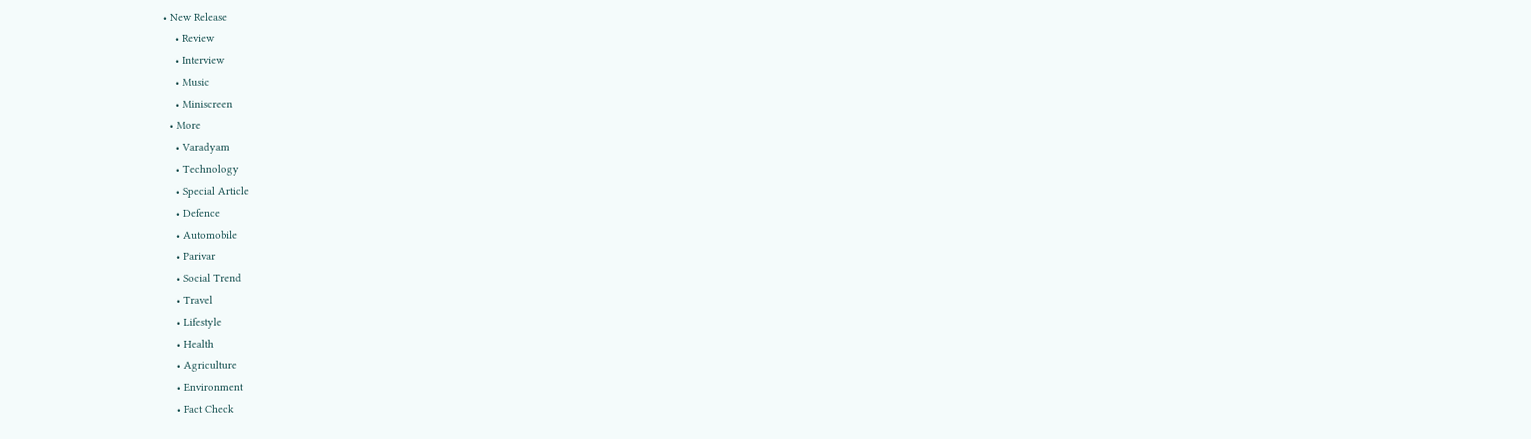• New Release
    • Review
    • Interview
    • Music
    • Miniscreen
  • More
    • Varadyam
    • Technology
    • Special Article
    • Defence
    • Automobile
    • Parivar
    • Social Trend
    • Travel
    • Lifestyle
    • Health
    • Agriculture
    • Environment
    • Fact Check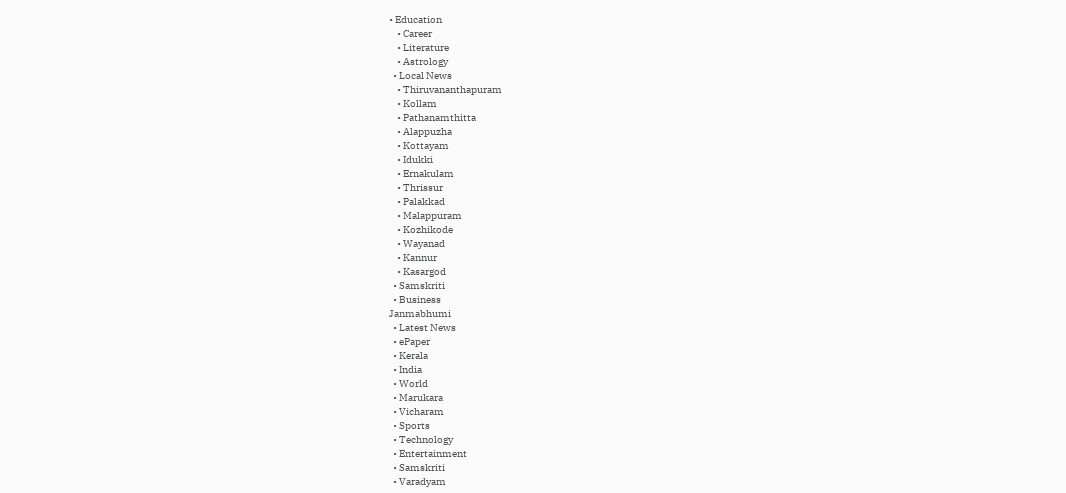• Education
    • Career
    • Literature
    • Astrology
  • Local News
    • Thiruvananthapuram
    • Kollam
    • Pathanamthitta
    • Alappuzha
    • Kottayam
    • Idukki
    • Ernakulam
    • Thrissur
    • Palakkad
    • Malappuram
    • Kozhikode
    • Wayanad
    • Kannur
    • Kasargod
  • Samskriti
  • Business
Janmabhumi
  • Latest News
  • ePaper
  • Kerala
  • India
  • World
  • Marukara
  • Vicharam
  • Sports
  • Technology
  • Entertainment
  • Samskriti
  • Varadyam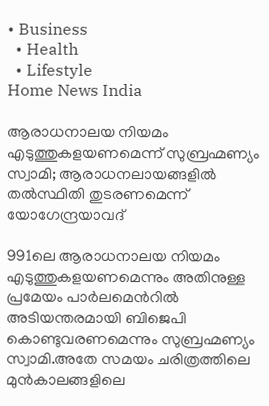• Business
  • Health
  • Lifestyle
Home News India

ആരാധനാലയ നിയമം എടുത്തുകളയണമെന്ന് സുബ്രഹ്മണ്യം സ്വാമി; ആരാധനലായങ്ങളില്‍ തല്‍സ്ഥിതി തുടരണമെന്ന് യോഗേന്ദ്രയാവദ്

991ലെ ആരാധനാലയ നിയമം എടുത്തുകളയണമെന്നും അതിനുള്ള പ്രമേയം പാര്‍ലമെന്‍റില്‍ അടിയന്തരമായി ബിജെപി കൊണ്ടുവരണമെന്നും സുബ്രഹ്മണ്യം സ്വാമി.അതേ സമയം ചരിത്രത്തിലെ മുന്‍കാലങ്ങളിലെ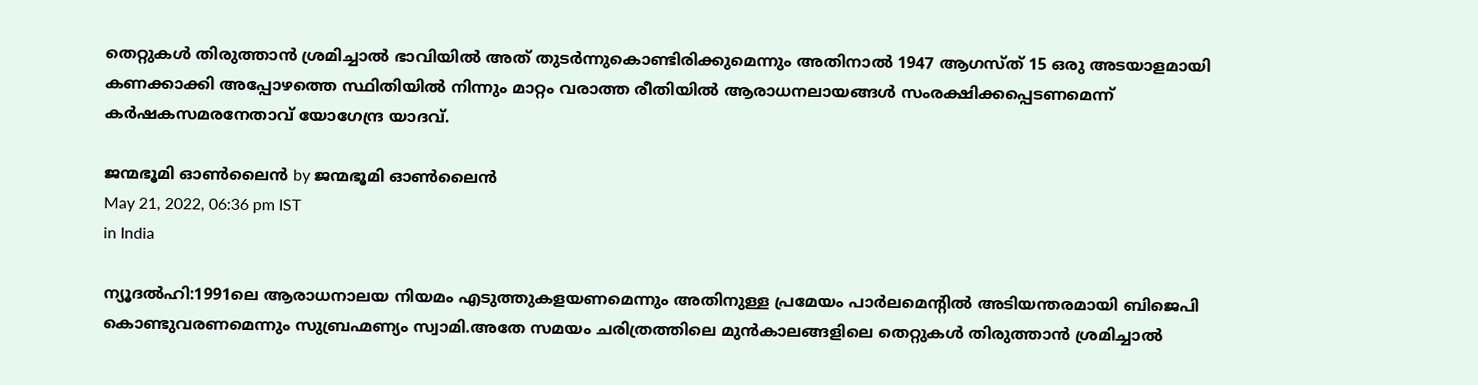തെറ്റുകള്‍ തിരുത്താന്‍ ശ്രമിച്ചാല്‍ ഭാവിയില്‍ അത് തുടര്‍ന്നുകൊണ്ടിരിക്കുമെന്നും അതിനാല്‍ 1947 ആഗസ്ത് 15 ഒരു അടയാളമായി കണക്കാക്കി അപ്പോഴത്തെ സ്ഥിതിയില്‍ നിന്നും മാറ്റം വരാത്ത രീതിയില്‍ ആരാധനലായങ്ങള്‍ സംരക്ഷിക്കപ്പെടണമെന്ന് കര്‍ഷകസമരനേതാവ് യോഗേന്ദ്ര യാദവ്.

ജന്മഭൂമി ഓണ്‍ലൈന്‍ by ജന്മഭൂമി ഓണ്‍ലൈന്‍
May 21, 2022, 06:36 pm IST
in India

ന്യൂദല്‍ഹി:1991ലെ ആരാധനാലയ നിയമം എടുത്തുകളയണമെന്നും അതിനുള്ള പ്രമേയം പാര്‍ലമെന്‍റില്‍ അടിയന്തരമായി ബിജെപി കൊണ്ടുവരണമെന്നും സുബ്രഹ്മണ്യം സ്വാമി.അതേ സമയം ചരിത്രത്തിലെ മുന്‍കാലങ്ങളിലെ തെറ്റുകള്‍ തിരുത്താന്‍ ശ്രമിച്ചാല്‍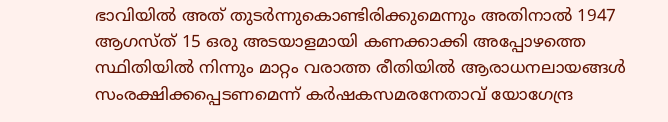ഭാവിയില്‍ അത് തുടര്‍ന്നുകൊണ്ടിരിക്കുമെന്നും അതിനാല്‍ 1947 ആഗസ്ത് 15 ഒരു അടയാളമായി കണക്കാക്കി അപ്പോഴത്തെ സ്ഥിതിയില്‍ നിന്നും മാറ്റം വരാത്ത രീതിയില്‍ ആരാധനലായങ്ങള്‍ സംരക്ഷിക്കപ്പെടണമെന്ന് കര്‍ഷകസമരനേതാവ് യോഗേന്ദ്ര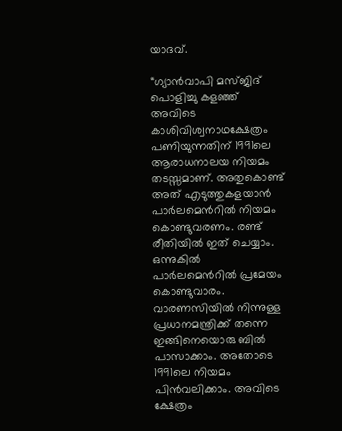യാദവ്.

“ഗ്യാന്‍വാപി മസ്ജിദ് പൊളിച്ചു കളഞ്ഞ് അവിടെ കാശിവിശ്വനാഥക്ഷേത്രം പണിയുന്നതിന് 1991ലെ ആരാധനാലയ നിയമം തടസ്സമാണ്. അതുകൊണ്ട് അത് എടുത്തുകളയാന്‍ പാര്‍ലമെന്‍റില്‍ നിയമം കൊണ്ടുവരണം. രണ്ട് രീതിയില്‍ ഇത് ചെയ്യാം. ഒന്നുകില്‍ പാര്‍ലമെന്‍റില്‍ പ്രമേയം കൊണ്ടുവാരം. വാരണസിയില്‍ നിന്നുള്ള പ്രധാനമന്ത്രിക്ക് തന്നെ ഇങ്ങിനെയൊരു ബില്‍ പാസാക്കാം. അതോടെ 1991ലെ നിയമം  പിന്‍വലിക്കാം. അവിടെ ക്ഷേത്രം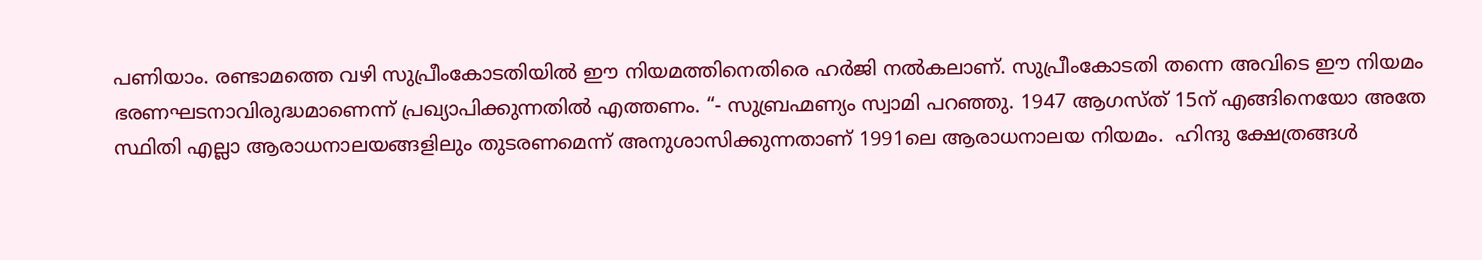പണിയാം. രണ്ടാമത്തെ വഴി സുപ്രീംകോടതിയില്‍ ഈ നിയമത്തിനെതിരെ ഹര്‍ജി നല്‍കലാണ്. സുപ്രീംകോടതി തന്നെ അവിടെ ഈ നിയമം ഭരണഘടനാവിരുദ്ധമാണെന്ന് പ്രഖ്യാപിക്കുന്നതില്‍ എത്തണം. “- സുബ്രഹ്മണ്യം സ്വാമി പറഞ്ഞു. 1947 ആഗസ്ത് 15ന് എങ്ങിനെയോ അതേ സ്ഥിതി എല്ലാ ആരാധനാലയങ്ങളിലും തുടരണമെന്ന് അനുശാസിക്കുന്നതാണ് 1991ലെ ആരാധനാലയ നിയമം.  ഹിന്ദു ക്ഷേത്രങ്ങള്‍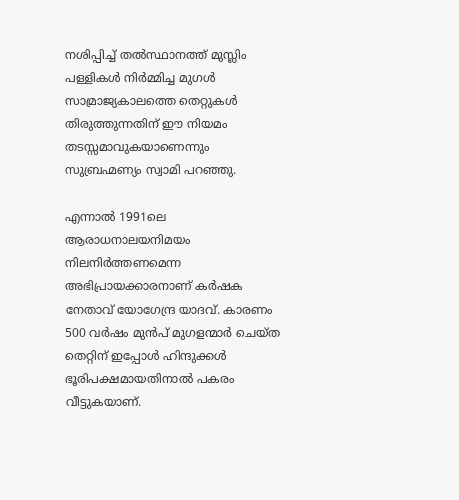നശിപ്പിച്ച് തല്‍സ്ഥാനത്ത് മുസ്ലിം പള്ളികള്‍ നിര്‍മ്മിച്ച മുഗള്‍ സാമ്രാജ്യകാലത്തെ തെറ്റുകള്‍ തിരുത്തുന്നതിന് ഈ നിയമം തടസ്സമാവുകയാണെന്നും സുബ്രഹ്മണ്യം സ്വാമി പറഞ്ഞു.

എന്നാല്‍ 1991ലെ ആരാധനാലയനിമയം നിലനിര്‍ത്തണമെന്ന അഭിപ്രായക്കാരനാണ് കര്‍ഷക നേതാവ് യോഗേന്ദ്ര യാദവ്. കാരണം 500 വര്‍ഷം മുന്‍പ് മുഗളന്മാര്‍ ചെയ്ത തെറ്റിന് ഇപ്പോള്‍ ഹിന്ദുക്കള്‍ ഭൂരിപക്ഷമായതിനാല്‍ പകരം വീട്ടുകയാണ്.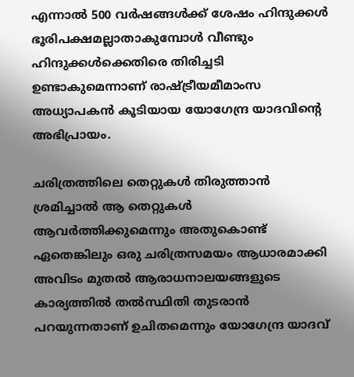എന്നാല്‍ 500 വര്‍ഷങ്ങള്‍ക്ക് ശേഷം ഹിന്ദുക്കള്‍ ഭൂരിപക്ഷമല്ലാതാകുമ്പോള്‍ വീണ്ടും ഹിന്ദുക്കള്‍ക്കെതിരെ തിരിച്ചടി ഉണ്ടാകുമെന്നാണ് രാഷ്‌ട്രീയമീമാംസ അധ്യാപകന്‍ കൂടിയായ യോഗേന്ദ്ര യാദവിന്റെ അഭിപ്രായം.

ചരിത്രത്തിലെ തെറ്റുകള്‍ തിരുത്താന്‍ ശ്രമിച്ചാല്‍ ആ തെറ്റുകള്‍ ആവര്‍ത്തിക്കുമെന്നും അതുകൊണ്ട് ഏതെങ്കിലും ഒരു ചരിത്രസമയം ആധാരമാക്കി അവിടം മുതല്‍ ആരാധനാലയങ്ങളുടെ കാര്യത്തില്‍ തല്‍സ്ഥിതി തുടരാന്‍ പറയുന്നതാണ് ഉചിതമെന്നും യോഗേന്ദ്ര യാദവ്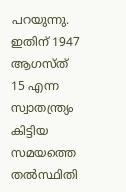പറയുന്നു. ഇതിന് 1947 ആഗസ്ത് 15 എന്ന സ്വാതന്ത്ര്യം കിട്ടിയ സമയത്തെ തല്‍സ്ഥിതി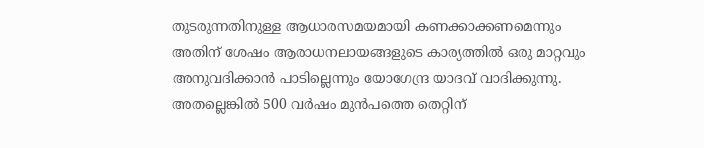തുടരുന്നതിനുള്ള ആധാരസമയമായി കണക്കാക്കണമെന്നും അതിന് ശേഷം ആരാധനലായങ്ങളുടെ കാര്യത്തില്‍ ഒരു മാറ്റവും അനുവദിക്കാന്‍ പാടില്ലെന്നും യോഗേന്ദ്ര യാദവ് വാദിക്കുന്നു. അതല്ലെങ്കില്‍ 500 വര്‍ഷം മുന്‍പത്തെ തെറ്റിന്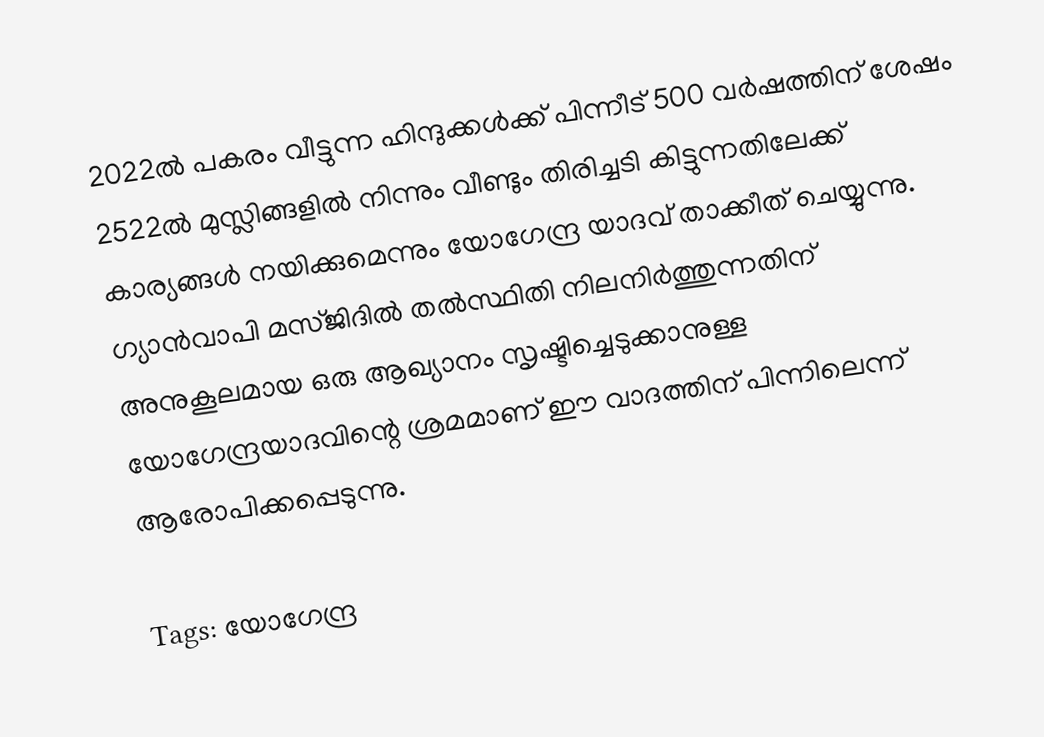2022ല്‍ പകരം വീട്ടുന്ന ഹിന്ദുക്കള്‍ക്ക് പിന്നീട് 500 വര്‍ഷത്തിന് ശേഷം 2522ല്‍ മുസ്ലിങ്ങളില്‍ നിന്നും വീണ്ടും തിരിച്ചടി കിട്ടുന്നതിലേക്ക് കാര്യങ്ങള്‍ നയിക്കുമെന്നും യോഗേന്ദ്ര യാദവ് താക്കീത് ചെയ്യുന്നു. ഗ്യാന്‍വാപി മസ്ജിദില്‍ തല്‍സ്ഥിതി നിലനിര്‍ത്തുന്നതിന് അനുകൂലമായ ഒരു ആഖ്യാനം സൃഷ്ടിച്ചെടുക്കാനുള്ള യോഗേന്ദ്രയാദവിന്റെ ശ്രമമാണ് ഈ വാദത്തിന് പിന്നിലെന്ന് ആരോപിക്കപ്പെടുന്നു.

Tags: യോഗേന്ദ്ര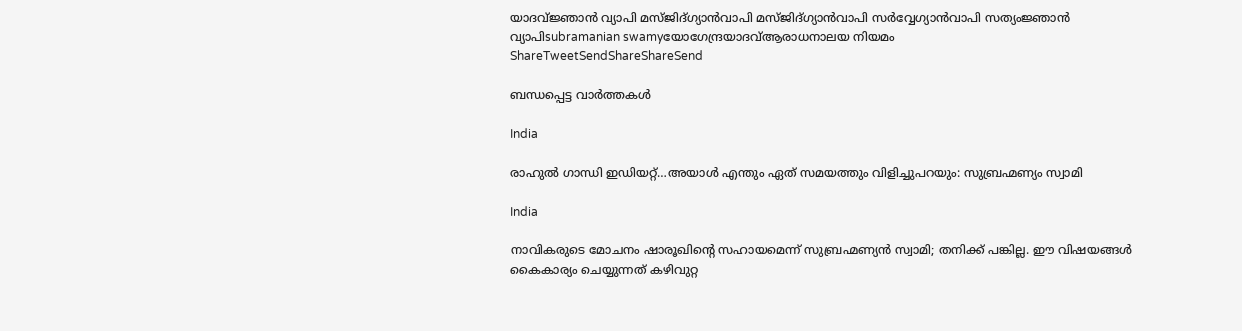യാദവ്ജ്ഞാന്‍ വ്യാപി മസ്ജിദ്ഗ്യാന്‍വാപി മസ്ജിദ്ഗ്യാന്‍വാപി സര്‍വ്വേഗ്യാന്‍വാപി സത്യംജ്ഞാന്‍ വ്യാപിsubramanian swamyയോഗേന്ദ്രയാദവ്ആരാധനാലയ നിയമം
ShareTweetSendShareShareSend

ബന്ധപ്പെട്ട വാര്‍ത്തകള്‍

India

രാഹുല്‍ ഗാന്ധി ഇഡിയറ്റ്…അയാള്‍ എന്തും ഏത് സമയത്തും വിളിച്ചുപറയും: സുബ്രഹ്മണ്യം സ്വാമി

India

നാവികരുടെ മോചനം ഷാരൂഖിന്റെ സഹായമെന്ന് സുബ്രഹ്മണ്യന്‍ സ്വാമി; തനിക്ക് പങ്കില്ല. ഈ വിഷയങ്ങള്‍ കൈകാര്യം ചെയ്യുന്നത് കഴിവുറ്റ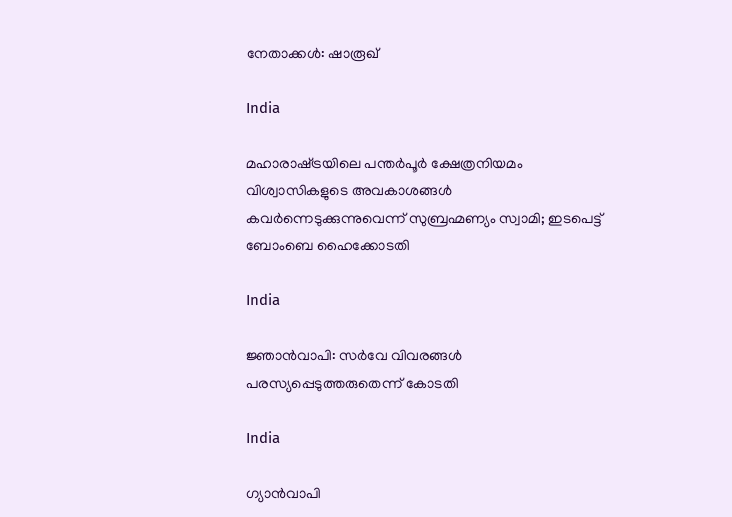നേതാക്കള്‍: ഷാരൂഖ്

India

മഹാരാഷ്‌ട്രയിലെ പന്തര്‍പൂര്‍ ക്ഷേത്രനിയമം വിശ്വാസികളുടെ അവകാശങ്ങള്‍ കവര്‍ന്നെടുക്കുന്നുവെന്ന് സുബ്രഹ്മണ്യം സ്വാമി; ഇടപെട്ട് ബോംബെ ഹൈക്കോടതി

India

ജ്ഞാന്‍വാപി: സര്‍വേ വിവരങ്ങള്‍ പരസ്യപ്പെടുത്തരുതെന്ന് കോടതി

India

ഗ്യാന്‍വാപി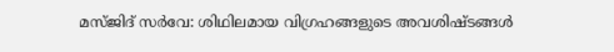മസ്ജിദ് സര്‍വേ: ശിഥിലമായ വിഗ്രഹങ്ങളുടെ അവശിഷ്ടങ്ങള്‍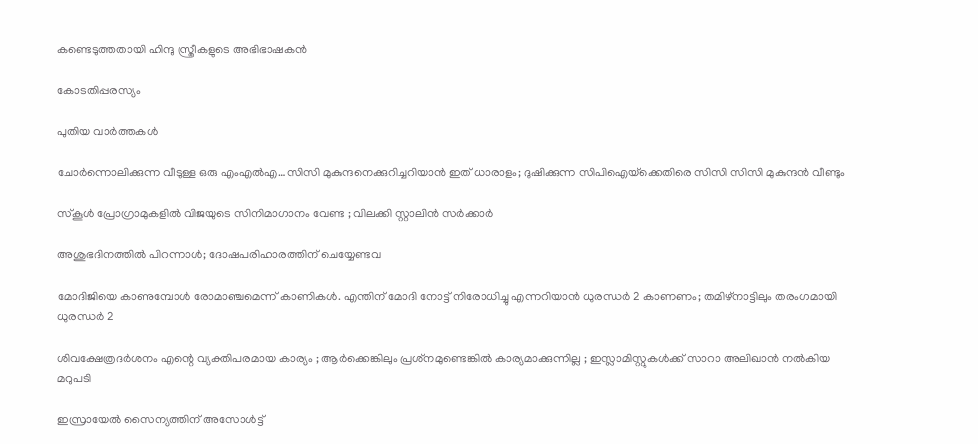കണ്ടെടുത്തതായി ഹിന്ദു സ്ത്രീകളുടെ അഭിഭാഷകന്‍

കോടതിപ്പരസ്യം

പുതിയ വാര്‍ത്തകള്‍

ചോര്‍ന്നൊലിക്കുന്ന വീടുള്ള ഒരു എംഎല്‍എ…സിസി മുകുന്ദനെക്കുറിച്ചറിയാന്‍ ഇത് ധാരാളം; ദുഷിക്കുന്ന സിപിഐയ്‌ക്കെതിരെ സിസി സിസി മുകുന്ദന്‍ വീണ്ടും

സ്കൂൾ പ്രോഗ്രാമുകളിൽ വിജയുടെ സിനിമാഗാനം വേണ്ട ; വിലക്കി സ്റ്റാലിൻ സർക്കാർ

അശുഭദിനത്തിൽ പിറന്നാൾ; ദോഷപരിഹാരത്തിന് ചെയ്യേണ്ടവ

മോദിജിയെ കാണുമ്പോള്‍ രോമാഞ്ചമെന്ന് കാണികള്‍. എന്തിന് മോദി നോട്ട് നിരോധിച്ചു എന്നറിയാന്‍ ധുരന്ധര്‍ 2 കാണണം; തമിഴ്നാട്ടിലും തരംഗമായി ധുരന്ധര്‍ 2

ശിവക്ഷേത്രദർശനം എന്റെ വ്യക്തിപരമായ കാര്യം ; ആർക്കെങ്കിലും പ്രശ്‌നമുണ്ടെങ്കിൽ കാര്യമാക്കുന്നില്ല ; ഇസ്ലാമിസ്റ്റുകൾക്ക് സാറാ അലിഖാൻ നൽകിയ മറുപടി

ഇസ്രായേൽ സൈന്യത്തിന് അസോൾട്ട്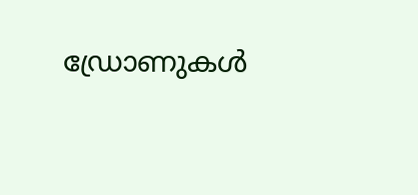ഡ്രോണുകൾ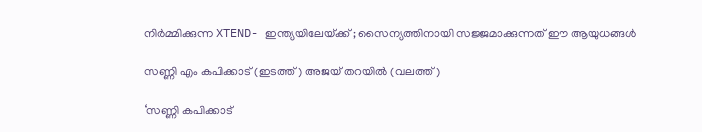നിർമ്മിക്കുന്ന XTEND- ഇന്ത്യയിലേയ്‌ക്ക് ; സൈന്യത്തിനായി സജ്ജമാക്കുന്നത് ഈ ആയുധങ്ങൾ

സണ്ണി എം കപിക്കാട് (ഇടത്ത്) അജയ് തറയില്‍ (വലത്ത്)

‘സണ്ണി കപിക്കാട്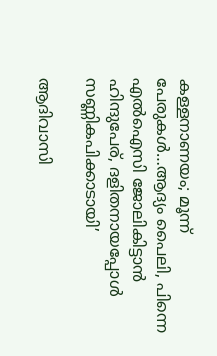കള്ളനാണയം; മൂന്ന് പേരുകള്‍…ആദ്യം പൈലി, പിന്നെ എല്‍ഐസി ജോലികിട്ടാന്‍ ഹിന്ദുപേര്, ദളിതനായപ്പോള്‍ സണ്ണികപിക്കാടായി’

ആദിവാസി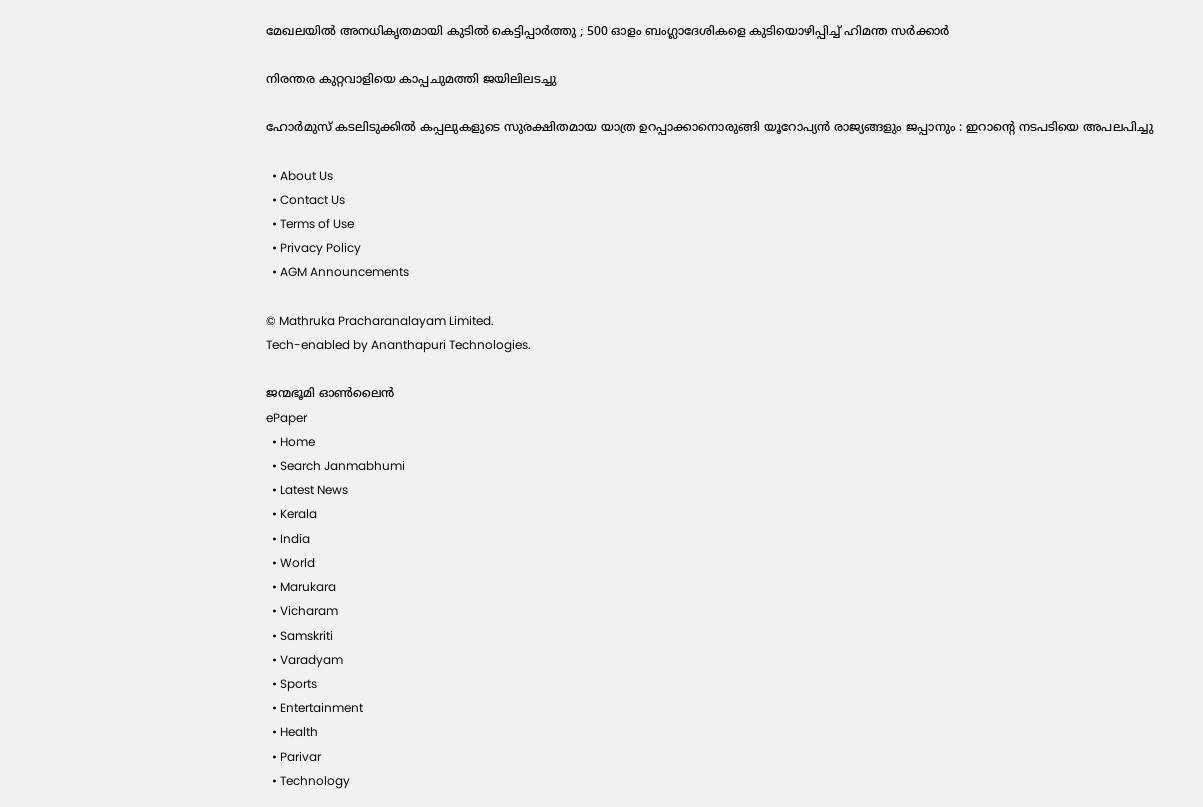മേഖലയിൽ അനധികൃതമായി കുടിൽ കെട്ടിപ്പാർത്തു ; 500 ഓളം ബംഗ്ലാദേശികളെ കുടിയൊഴിപ്പിച്ച് ഹിമന്ത സർക്കാർ

നിരന്തര കുറ്റവാളിയെ കാപ്പചുമത്തി ജയിലിലടച്ചു

ഹോർമുസ് കടലിടുക്കിൽ കപ്പലുകളുടെ സുരക്ഷിതമായ യാത്ര ഉറപ്പാക്കാനൊരുങ്ങി യൂറോപ്യൻ രാജ്യങ്ങളും ജപ്പാനും : ഇറാന്റെ നടപടിയെ അപലപിച്ചു

  • About Us
  • Contact Us
  • Terms of Use
  • Privacy Policy
  • AGM Announcements

© Mathruka Pracharanalayam Limited.
Tech-enabled by Ananthapuri Technologies.

ജന്മഭൂമി ഓണ്‍ലൈന്‍
ePaper
  • Home
  • Search Janmabhumi
  • Latest News
  • Kerala
  • India
  • World
  • Marukara
  • Vicharam
  • Samskriti
  • Varadyam
  • Sports
  • Entertainment
  • Health
  • Parivar
  • Technology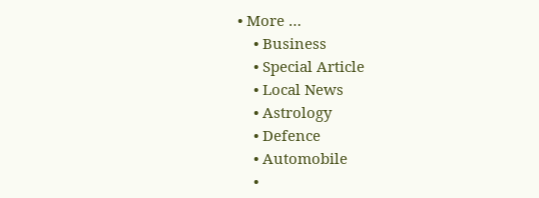• More …
    • Business
    • Special Article
    • Local News
    • Astrology
    • Defence
    • Automobile
    •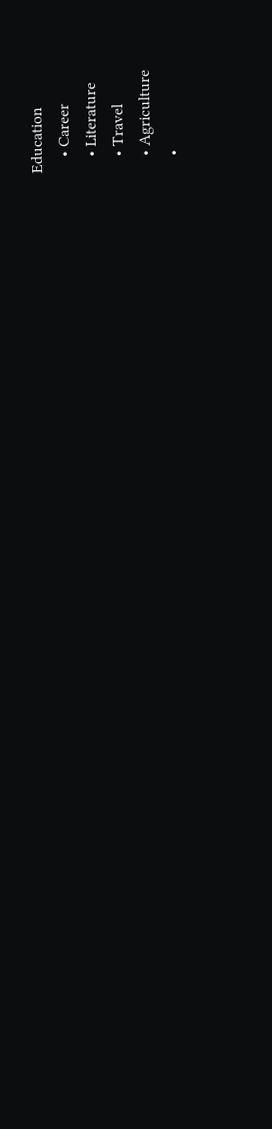Education
    • Career
    • Literature
    • Travel
    • Agriculture
    •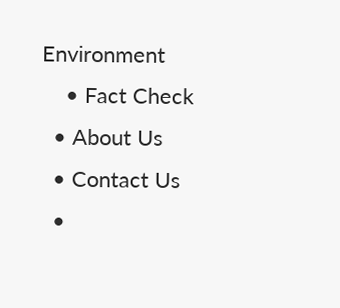Environment
    • Fact Check
  • About Us
  • Contact Us
  •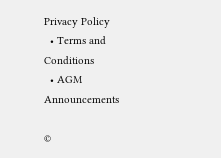Privacy Policy
  • Terms and Conditions
  • AGM Announcements

©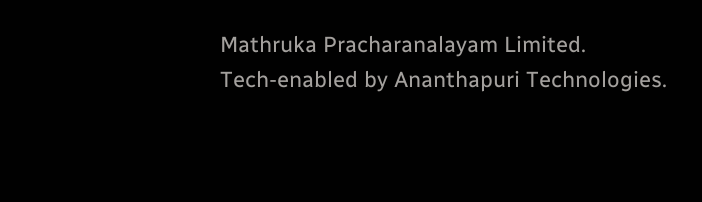Mathruka Pracharanalayam Limited.
Tech-enabled by Ananthapuri Technologies.